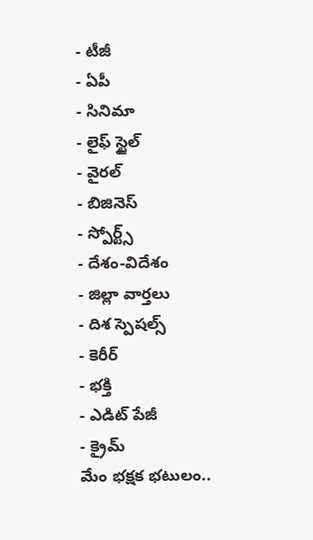- టీజీ
- ఏపీ
- సినిమా
- లైఫ్ స్టైల్
- వైరల్
- బిజినెస్
- స్పోర్ట్స్
- దేశం-విదేశం
- జిల్లా వార్తలు
- దిశ స్పెషల్స్
- కెరీర్
- భక్తి
- ఎడిట్ పేజీ
- క్రైమ్
మేం భక్షక భటులం..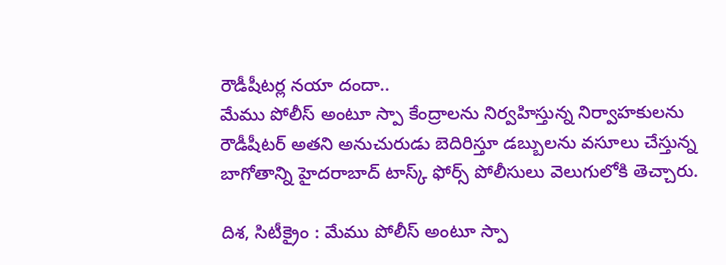రౌడీషీటర్ల నయా దందా..
మేము పోలీస్ అంటూ స్పా కేంద్రాలను నిర్వహిస్తున్న నిర్వాహకులను రౌడీషీటర్ అతని అనుచురుడు బెదిరిస్తూ డబ్బులను వసూలు చేస్తున్న బాగోతాన్ని హైదరాబాద్ టాస్క్ ఫోర్స్ పోలీసులు వెలుగులోకి తెచ్చారు.

దిశ, సిటీక్రైం : మేము పోలీస్ అంటూ స్పా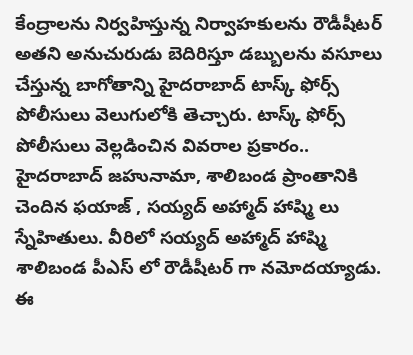కేంద్రాలను నిర్వహిస్తున్న నిర్వాహకులను రౌడీషీటర్ అతని అనుచురుడు బెదిరిస్తూ డబ్బులను వసూలు చేస్తున్న బాగోతాన్ని హైదరాబాద్ టాస్క్ ఫోర్స్ పోలీసులు వెలుగులోకి తెచ్చారు. టాస్క్ ఫోర్స్ పోలీసులు వెల్లడించిన వివరాల ప్రకారం.. హైదరాబాద్ జహునామా, శాలిబండ ప్రాంతానికి చెందిన ఫయాజ్ , సయ్యద్ అహ్మాద్ హాష్మి లు స్నేహితులు. వీరిలో సయ్యద్ అహ్మాద్ హాష్మి శాలిబండ పీఎస్ లో రౌడీషీటర్ గా నమోదయ్యాడు. ఈ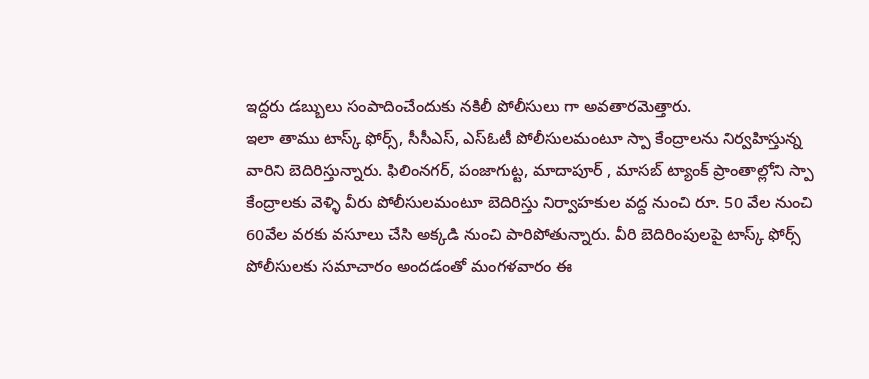ఇద్దరు డబ్బులు సంపాదించేందుకు నకిలీ పోలీసులు గా అవతారమెత్తారు.
ఇలా తాము టాస్క్ ఫోర్స్, సీసీఎస్, ఎస్ఓటీ పోలీసులమంటూ స్పా కేంద్రాలను నిర్వహిస్తున్న వారిని బెదిరిస్తున్నారు. ఫిలింనగర్, పంజాగుట్ట, మాదాపూర్ , మాసబ్ ట్యాంక్ ప్రాంతాల్లోని స్పా కేంద్రాలకు వెళ్ళి వీరు పోలీసులమంటూ బెదిరిస్తు నిర్వాహకుల వద్ద నుంచి రూ. 50 వేల నుంచి 60వేల వరకు వసూలు చేసి అక్కడి నుంచి పారిపోతున్నారు. వీరి బెదిరింపులపై టాస్క్ ఫోర్స్ పోలీసులకు సమాచారం అందడంతో మంగళవారం ఈ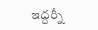ఇద్దర్నీ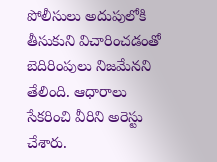పోలీసులు అదుపులోకి తీసుకుని విచారించడంతో బెదిరింపులు నిజమేనని తేలింది. ఆధారాలు సేకరించి వీరిని అరెస్టు చేశారు.